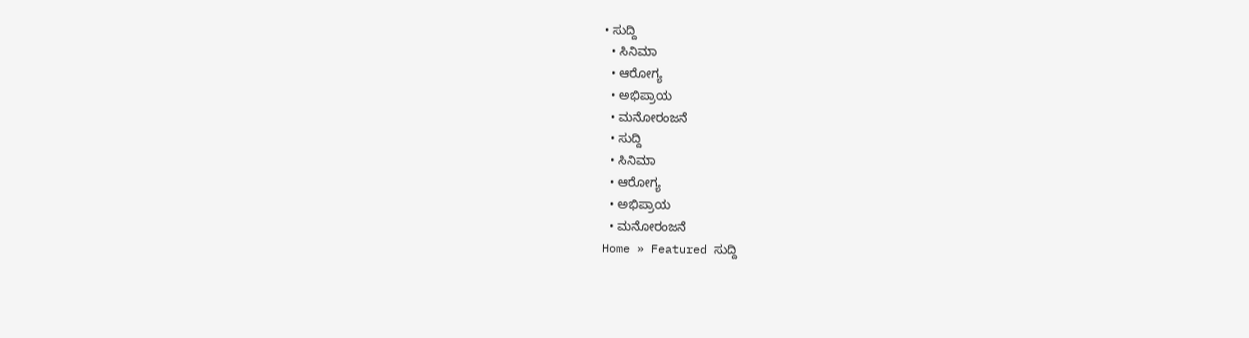• ಸುದ್ದಿ
  • ಸಿನಿಮಾ
  • ಆರೋಗ್ಯ
  • ಅಭಿಪ್ರಾಯ
  • ಮನೋರಂಜನೆ
  • ಸುದ್ದಿ
  • ಸಿನಿಮಾ
  • ಆರೋಗ್ಯ
  • ಅಭಿಪ್ರಾಯ
  • ಮನೋರಂಜನೆ
Home » Featured ಸುದ್ದಿ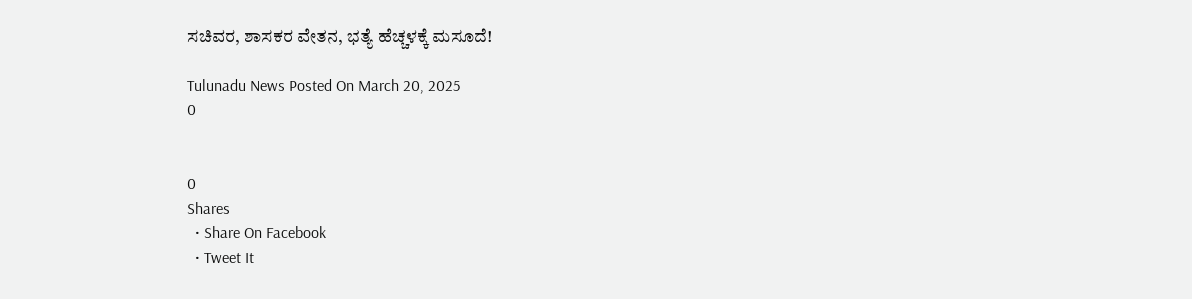ಸಚಿವರ, ಶಾಸಕರ ವೇತನ, ಭತ್ಯೆ ಹೆಚ್ಚಳಕ್ಕೆ ಮಸೂದೆ!

Tulunadu News Posted On March 20, 2025
0


0
Shares
  • Share On Facebook
  • Tweet It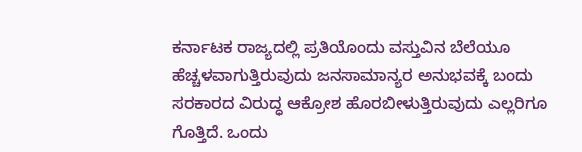ಕರ್ನಾಟಕ ರಾಜ್ಯದಲ್ಲಿ ಪ್ರತಿಯೊಂದು ವಸ್ತುವಿನ ಬೆಲೆಯೂ ಹೆಚ್ಚಳವಾಗುತ್ತಿರುವುದು ಜನಸಾಮಾನ್ಯರ ಅನುಭವಕ್ಕೆ ಬಂದು ಸರಕಾರದ ವಿರುದ್ಧ ಆಕ್ರೋಶ ಹೊರಬೀಳುತ್ತಿರುವುದು ಎಲ್ಲರಿಗೂ ಗೊತ್ತಿದೆ. ಒಂದು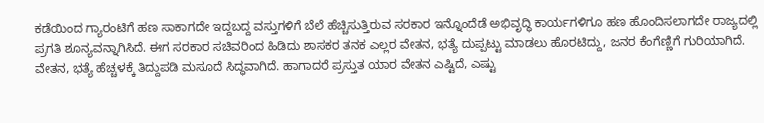ಕಡೆಯಿಂದ ಗ್ಯಾರಂಟಿಗೆ ಹಣ ಸಾಕಾಗದೇ ಇದ್ದಬದ್ದ ವಸ್ತುಗಳಿಗೆ ಬೆಲೆ ಹೆಚ್ಚಿಸುತ್ತಿರುವ ಸರಕಾರ ಇನ್ನೊಂದೆಡೆ ಅಭಿವೃದ್ಧಿ ಕಾರ್ಯಗಳಿಗೂ ಹಣ ಹೊಂದಿಸಲಾಗದೇ ರಾಜ್ಯದಲ್ಲಿ ಪ್ರಗತಿ ಶೂನ್ಯವನ್ನಾಗಿಸಿದೆ. ಈಗ ಸರಕಾರ ಸಚಿವರಿಂದ ಹಿಡಿದು ಶಾಸಕರ ತನಕ ಎಲ್ಲರ ವೇತನ, ಭತ್ಯೆ ದುಪ್ಪಟ್ಟು ಮಾಡಲು ಹೊರಟಿದ್ದು, ಜನರ ಕೆಂಗೆಣ್ಣಿಗೆ ಗುರಿಯಾಗಿದೆ. ವೇತನ, ಭತ್ಯೆ ಹೆಚ್ಚಳಕ್ಕೆ ತಿದ್ದುಪಡಿ ಮಸೂದೆ ಸಿದ್ಧವಾಗಿದೆ. ಹಾಗಾದರೆ ಪ್ರಸ್ತುತ ಯಾರ ವೇತನ ಎಷ್ಟಿದೆ, ಎಷ್ಟು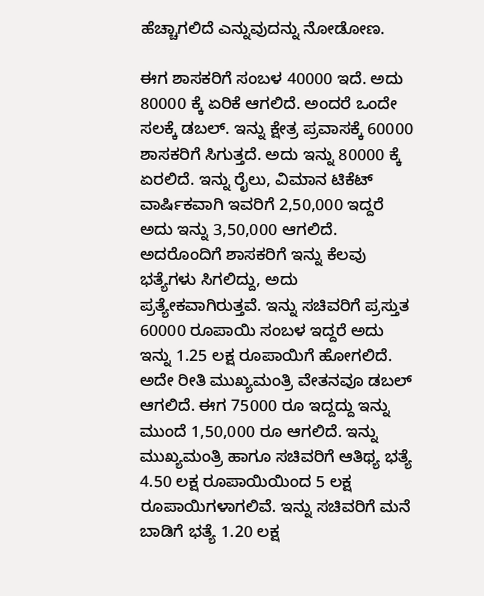ಹೆಚ್ಚಾಗಲಿದೆ ಎನ್ನುವುದನ್ನು ನೋಡೋಣ.

ಈಗ ಶಾಸಕರಿಗೆ ಸಂಬಳ 40000 ಇದೆ. ಅದು 80000 ಕ್ಕೆ ಏರಿಕೆ ಆಗಲಿದೆ. ಅಂದರೆ ಒಂದೇ ಸಲಕ್ಕೆ ಡಬಲ್. ಇನ್ನು ಕ್ಷೇತ್ರ ಪ್ರವಾಸಕ್ಕೆ 60000 ಶಾಸಕರಿಗೆ ಸಿಗುತ್ತದೆ. ಅದು ಇನ್ನು 80000 ಕ್ಕೆ ಏರಲಿದೆ. ಇನ್ನು ರೈಲು, ವಿಮಾನ ಟಿಕೆಟ್ ವಾರ್ಷಿಕವಾಗಿ ಇವರಿಗೆ 2,50,000 ಇದ್ದರೆ ಅದು ಇನ್ನು 3,50,000 ಆಗಲಿದೆ. ಅದರೊಂದಿಗೆ ಶಾಸಕರಿಗೆ ಇನ್ನು ಕೆಲವು ಭತ್ಯೆಗಳು ಸಿಗಲಿದ್ದು, ಅದು ಪ್ರತ್ಯೇಕವಾಗಿರುತ್ತವೆ. ಇನ್ನು ಸಚಿವರಿಗೆ ಪ್ರಸ್ತುತ 60000 ರೂಪಾಯಿ ಸಂಬಳ ಇದ್ದರೆ ಅದು ಇನ್ನು 1.25 ಲಕ್ಷ ರೂಪಾಯಿಗೆ ಹೋಗಲಿದೆ. ಅದೇ ರೀತಿ ಮುಖ್ಯಮಂತ್ರಿ ವೇತನವೂ ಡಬಲ್ ಆಗಲಿದೆ. ಈಗ 75000 ರೂ ಇದ್ದದ್ದು ಇನ್ನು ಮುಂದೆ 1,50,000 ರೂ ಆಗಲಿದೆ. ಇನ್ನು ಮುಖ್ಯಮಂತ್ರಿ ಹಾಗೂ ಸಚಿವರಿಗೆ ಆತಿಥ್ಯ ಭತ್ಯೆ 4.50 ಲಕ್ಷ ರೂಪಾಯಿಯಿಂದ 5 ಲಕ್ಷ ರೂಪಾಯಿಗಳಾಗಲಿವೆ. ಇನ್ನು ಸಚಿವರಿಗೆ ಮನೆ ಬಾಡಿಗೆ ಭತ್ಯೆ 1.20 ಲಕ್ಷ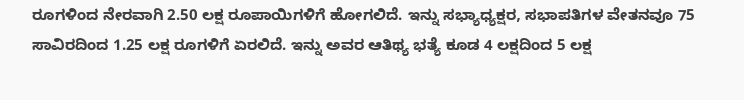ರೂಗಳಿಂದ ನೇರವಾಗಿ 2.50 ಲಕ್ಷ ರೂಪಾಯಿಗಳಿಗೆ ಹೋಗಲಿದೆ. ಇನ್ನು ಸಭ್ಯಾಧ್ಯಕ್ಷರ, ಸಭಾಪತಿಗಳ ವೇತನವೂ 75 ಸಾವಿರದಿಂದ 1.25 ಲಕ್ಷ ರೂಗಳಿಗೆ ಏರಲಿದೆ. ಇನ್ನು ಅವರ ಆತಿಥ್ಯ ಭತ್ಯೆ ಕೂಡ 4 ಲಕ್ಷದಿಂದ 5 ಲಕ್ಷ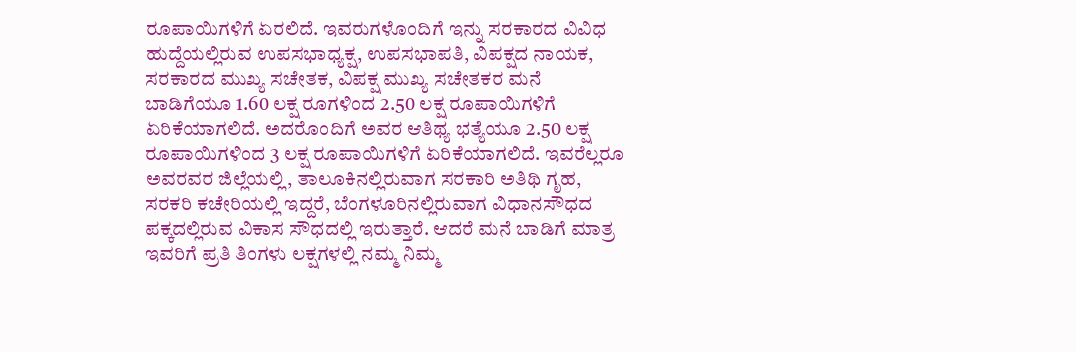ರೂಪಾಯಿಗಳಿಗೆ ಏರಲಿದೆ. ಇವರುಗಳೊಂದಿಗೆ ಇನ್ನು ಸರಕಾರದ ವಿವಿಧ ಹುದ್ದೆಯಲ್ಲಿರುವ ಉಪಸಭಾಧ್ಯಕ್ಷ, ಉಪಸಭಾಪತಿ, ವಿಪಕ್ಷದ ನಾಯಕ, ಸರಕಾರದ ಮುಖ್ಯ ಸಚೇತಕ, ವಿಪಕ್ಷ ಮುಖ್ಯ ಸಚೇತಕರ ಮನೆ ಬಾಡಿಗೆಯೂ 1.60 ಲಕ್ಷ ರೂಗಳಿಂದ 2.50 ಲಕ್ಷ ರೂಪಾಯಿಗಳಿಗೆ ಏರಿಕೆಯಾಗಲಿದೆ. ಅದರೊಂದಿಗೆ ಅವರ ಆತಿಥ್ಯ ಭತ್ಯೆಯೂ 2.50 ಲಕ್ಷ ರೂಪಾಯಿಗಳಿಂದ 3 ಲಕ್ಷ ರೂಪಾಯಿಗಳಿಗೆ ಏರಿಕೆಯಾಗಲಿದೆ. ಇವರೆಲ್ಲರೂ ಅವರವರ ಜಿಲ್ಲೆಯಲ್ಲಿ, ತಾಲೂಕಿನಲ್ಲಿರುವಾಗ ಸರಕಾರಿ ಅತಿಥಿ ಗೃಹ, ಸರಕರಿ ಕಚೇರಿಯಲ್ಲಿ ಇದ್ದರೆ, ಬೆಂಗಳೂರಿನಲ್ಲಿರುವಾಗ ವಿಧಾನಸೌಧದ ಪಕ್ಕದಲ್ಲಿರುವ ವಿಕಾಸ ಸೌಧದಲ್ಲಿ ಇರುತ್ತಾರೆ. ಆದರೆ ಮನೆ ಬಾಡಿಗೆ ಮಾತ್ರ ಇವರಿಗೆ ಪ್ರತಿ ತಿಂಗಳು ಲಕ್ಷಗಳಲ್ಲಿ ನಮ್ಮ ನಿಮ್ಮ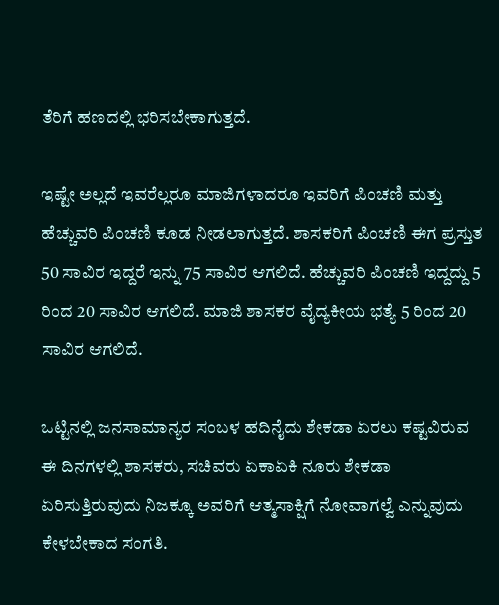ತೆರಿಗೆ ಹಣದಲ್ಲಿ ಭರಿಸಬೇಕಾಗುತ್ತದೆ.

ಇಷ್ಟೇ ಅಲ್ಲದೆ ಇವರೆಲ್ಲರೂ ಮಾಜಿಗಳಾದರೂ ಇವರಿಗೆ ಪಿಂಚಣಿ ಮತ್ತು ಹೆಚ್ಚುವರಿ ಪಿಂಚಣಿ ಕೂಡ ನೀಡಲಾಗುತ್ತದೆ. ಶಾಸಕರಿಗೆ ಪಿಂಚಣಿ ಈಗ ಪ್ರಸ್ತುತ 50 ಸಾವಿರ ಇದ್ದರೆ ಇನ್ನು 75 ಸಾವಿರ ಆಗಲಿದೆ. ಹೆಚ್ಚುವರಿ ಪಿಂಚಣಿ ಇದ್ದದ್ದು 5 ರಿಂದ 20 ಸಾವಿರ ಆಗಲಿದೆ. ಮಾಜಿ ಶಾಸಕರ ವೈದ್ಯಕೀಯ ಭತ್ಯೆ 5 ರಿಂದ 20 ಸಾವಿರ ಆಗಲಿದೆ.

ಒಟ್ಟಿನಲ್ಲಿ ಜನಸಾಮಾನ್ಯರ ಸಂಬಳ ಹದಿನೈದು ಶೇಕಡಾ ಏರಲು ಕಷ್ಟವಿರುವ ಈ ದಿನಗಳಲ್ಲಿ ಶಾಸಕರು, ಸಚಿವರು ಏಕಾಏಕಿ ನೂರು ಶೇಕಡಾ ಏರಿಸುತ್ತಿರುವುದು ನಿಜಕ್ಕೂ ಅವರಿಗೆ ಆತ್ಮಸಾಕ್ಷಿಗೆ ನೋವಾಗಲ್ವೆ ಎನ್ನುವುದು ಕೇಳಬೇಕಾದ ಸಂಗತಿ.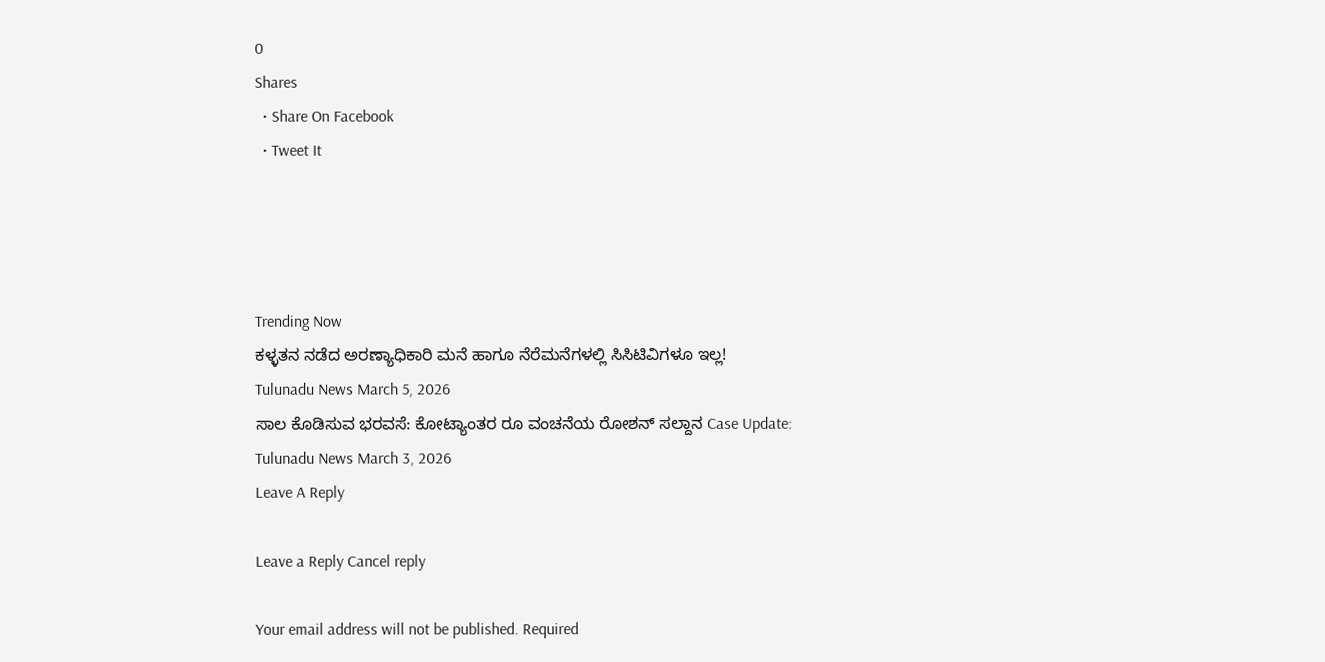0
Shares
  • Share On Facebook
  • Tweet It




Trending Now
ಕಳ್ಳತನ ನಡೆದ ಅರಣ್ಯಾಧಿಕಾರಿ ಮನೆ ಹಾಗೂ ನೆರೆಮನೆಗಳಲ್ಲಿ ಸಿಸಿಟಿವಿಗಳೂ ಇಲ್ಲ!
Tulunadu News March 5, 2026
ಸಾಲ ಕೊಡಿಸುವ ಭರವಸೆ: ಕೋಟ್ಯಾಂತರ ರೂ ವಂಚನೆಯ ರೋಶನ್ ಸಲ್ದಾನ Case Update:
Tulunadu News March 3, 2026
Leave A Reply

Leave a Reply Cancel reply

Your email address will not be published. Required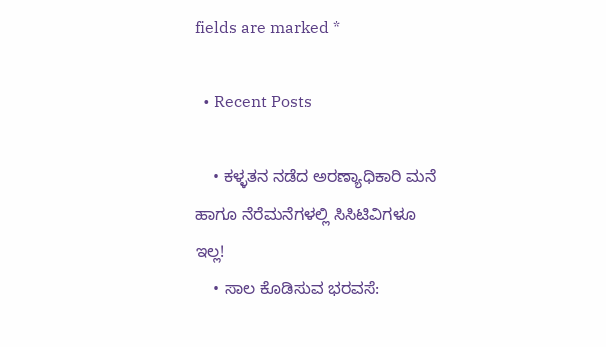fields are marked *

  • Recent Posts

    • ಕಳ್ಳತನ ನಡೆದ ಅರಣ್ಯಾಧಿಕಾರಿ ಮನೆ ಹಾಗೂ ನೆರೆಮನೆಗಳಲ್ಲಿ ಸಿಸಿಟಿವಿಗಳೂ ಇಲ್ಲ!
    • ಸಾಲ ಕೊಡಿಸುವ ಭರವಸೆ: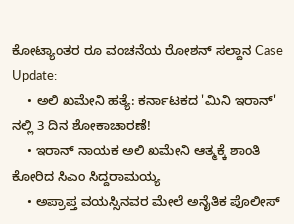ಕೋಟ್ಯಾಂತರ ರೂ ವಂಚನೆಯ ರೋಶನ್ ಸಲ್ದಾನ Case Update:
    • ಅಲಿ ಖಮೇನಿ ಹತ್ಯೆ: ಕರ್ನಾಟಕದ 'ಮಿನಿ ಇರಾನ್' ನಲ್ಲಿ 3 ದಿನ ಶೋಕಾಚಾರಣೆ!
    • ಇರಾನ್ ನಾಯಕ‌ ಅಲಿ ಖಮೇನಿ ಆತ್ಮಕ್ಕೆ ಶಾಂತಿ ಕೋರಿದ ಸಿಎಂ ಸಿದ್ದರಾಮಯ್ಯ
    • ಅಪ್ರಾಪ್ತ ವಯಸ್ಸಿನವರ ಮೇಲೆ ಅನೈತಿಕ ಪೊಲೀಸ್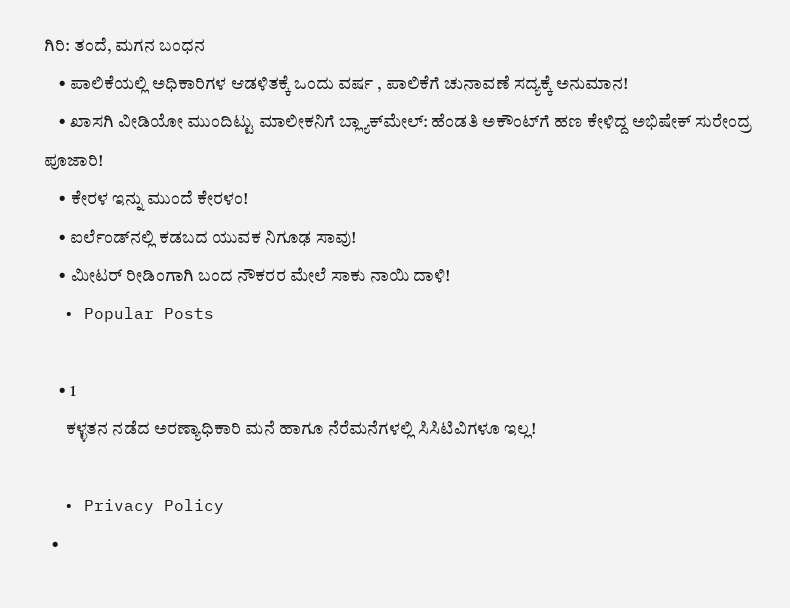ಗಿರಿ: ತಂದೆ, ಮಗನ ಬಂಧನ
    • ಪಾಲಿಕೆಯಲ್ಲಿ ಅಧಿಕಾರಿಗಳ ಆಡಳಿತಕ್ಕೆ ಒಂದು ವರ್ಷ , ಪಾಲಿಕೆಗೆ ಚುನಾವಣೆ ಸದ್ಯಕ್ಕೆ ಅನುಮಾನ!
    • ಖಾಸಗಿ ವೀಡಿಯೋ ಮುಂದಿಟ್ಟು ಮಾಲೀಕನಿಗೆ ಬ್ಲ್ಯಾಕ್‌ಮೇಲ್: ಹೆಂಡತಿ ಅಕೌಂಟ್‌ಗೆ ಹಣ ಕೇಳಿದ್ದ ಅಭಿಷೇಕ್ ಸುರೇಂದ್ರ ಪೂಜಾರಿ!
    • ಕೇರಳ ಇನ್ನು ಮುಂದೆ ಕೇರಳಂ!
    • ಐರ್ಲೆಂಡ್‌ನಲ್ಲಿ ಕಡಬದ ಯುವಕ ನಿಗೂಢ ಸಾವು!
    • ಮೀಟರ್ ರೀಡಿಂಗಾಗಿ ಬಂದ ನೌಕರರ ಮೇಲೆ ಸಾಕು ನಾಯಿ ದಾಳಿ!
  • Popular Posts

    • 1
      ಕಳ್ಳತನ ನಡೆದ ಅರಣ್ಯಾಧಿಕಾರಿ ಮನೆ ಹಾಗೂ ನೆರೆಮನೆಗಳಲ್ಲಿ ಸಿಸಿಟಿವಿಗಳೂ ಇಲ್ಲ!

  • Privacy Policy
  •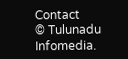Contact
© Tulunadu Infomedia.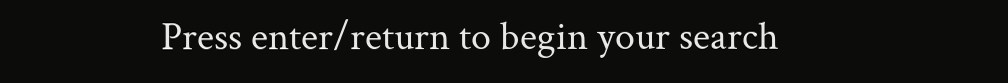Press enter/return to begin your search